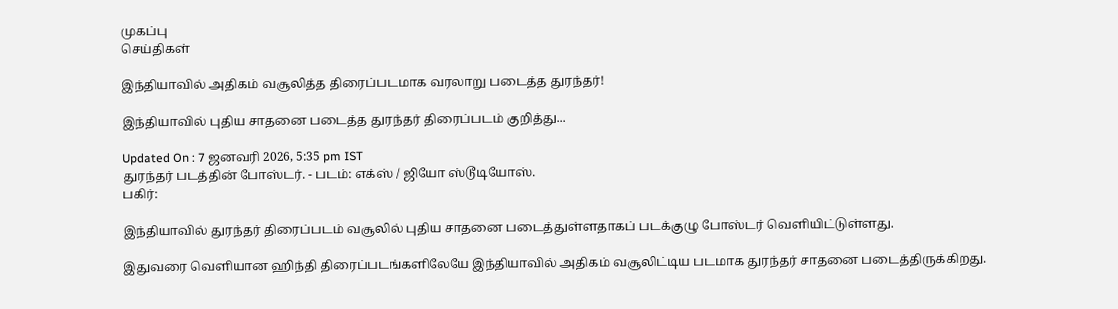முகப்பு
செய்திகள்

இந்தியாவில் அதிகம் வசூலித்த திரைப்படமாக வரலாறு படைத்த துரந்தர்!

இந்தியாவில் புதிய சாதனை படைத்த துரந்தர் திரைப்படம் குறித்து...

Updated On : 7 ஜனவரி 2026, 5:35 pm IST
துரந்தர் படத்தின் போஸ்டர். - படம்: எக்ஸ் / ஜியோ ஸ்டூடியோஸ்.
பகிர்:

இந்தியாவில் துரந்தர் திரைப்படம் வசூலில் புதிய சாதனை படைத்துள்ளதாகப் படக்குழு போஸ்டர் வெளியிட்டுள்ளது.

இதுவரை வெளியான ஹிந்தி திரைப்படங்களிலேயே இந்தியாவில் அதிகம் வசூலிட்டிய படமாக துரந்தர் சாதனை படைத்திருக்கிறது.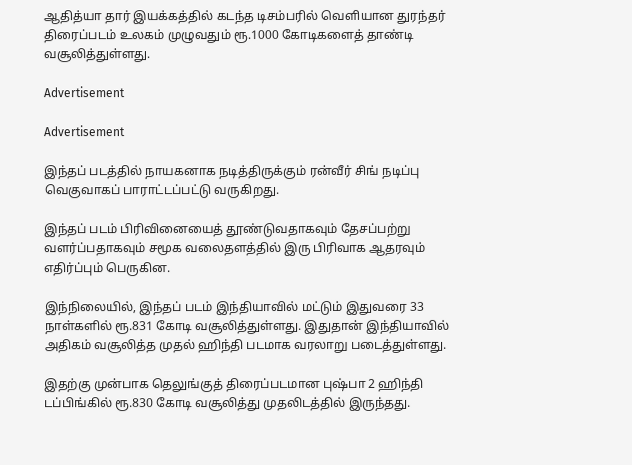ஆதித்யா தார் இயக்கத்தில் கடந்த டிசம்பரில் வெளியான துரந்தர் திரைப்படம் உலகம் முழுவதும் ரூ.1000 கோடிகளைத் தாண்டி வசூலித்துள்ளது.

Advertisement

Advertisement

இந்தப் படத்தில் நாயகனாக நடித்திருக்கும் ரன்வீர் சிங் நடிப்பு வெகுவாகப் பாராட்டப்பட்டு வருகிறது.

இந்தப் படம் பிரிவினையைத் தூண்டுவதாகவும் தேசப்பற்று வளர்ப்பதாகவும் சமூக வலைதளத்தில் இரு பிரிவாக ஆதரவும் எதிர்ப்பும் பெருகின.

இந்நிலையில், இந்தப் படம் இந்தியாவில் மட்டும் இதுவரை 33 நாள்களில் ரூ.831 கோடி வசூலித்துள்ளது. இதுதான் இந்தியாவில் அதிகம் வசூலித்த முதல் ஹிந்தி படமாக வரலாறு படைத்துள்ளது.

இதற்கு முன்பாக தெலுங்குத் திரைப்படமான புஷ்பா 2 ஹிந்தி டப்பிங்கில் ரூ.830 கோடி வசூலித்து முதலிடத்தில் இருந்தது.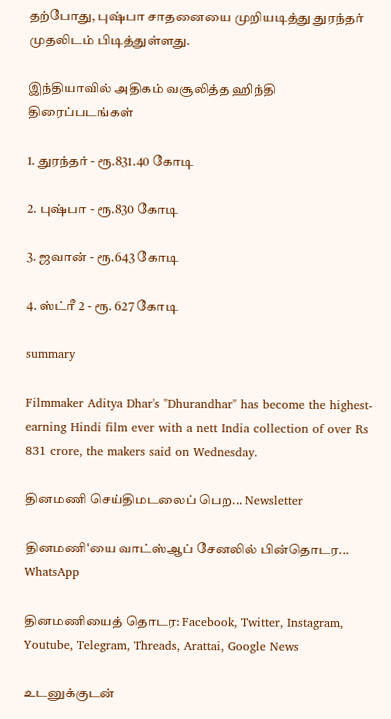தற்போது, புஷ்பா சாதனையை முறியடித்து துரந்தர் முதலிடம் பிடித்துள்ளது.

இந்தியாவில் அதிகம் வசூலித்த ஹிந்தி திரைப்படங்கள்

1. துரந்தர் - ரூ.831.40 கோடி

2. புஷ்பா - ரூ.830 கோடி

3. ஜவான் - ரூ.643 கோடி

4. ஸ்ட்ரீ 2 - ரூ. 627 கோடி

summary

Filmmaker Aditya Dhar's "Dhurandhar" has become the highest-earning Hindi film ever with a nett India collection of over Rs 831 crore, the makers said on Wednesday.

தினமணி செய்திமடலைப் பெற... Newsletter

தினமணி'யை வாட்ஸ்ஆப் சேனலில் பின்தொடர... WhatsApp

தினமணியைத் தொடர: Facebook, Twitter, Instagram, Youtube, Telegram, Threads, Arattai, Google News

உடனுக்குடன்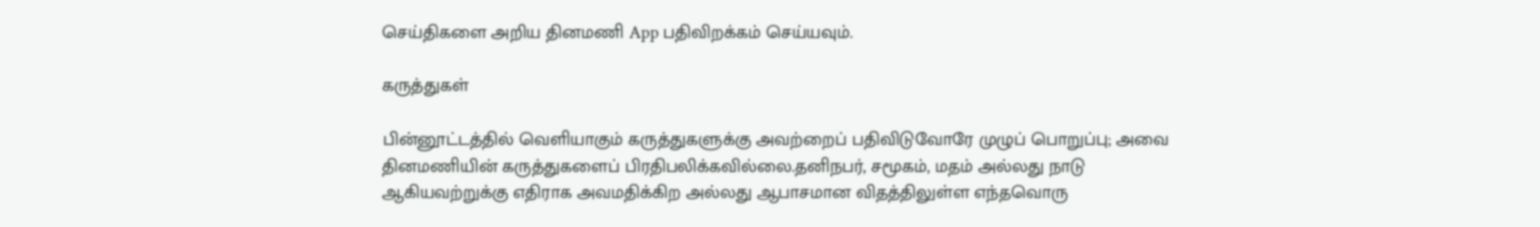செய்திகளை அறிய தினமணி App பதிவிறக்கம் செய்யவும்.

கருத்துகள்

பின்னூட்டத்தில் வெளியாகும் கருத்துகளுக்கு அவற்றைப் பதிவிடுவோரே முழுப் பொறுப்பு; அவை தினமணியின் கருத்துகளைப் பிரதிபலிக்கவில்லை.தனிநபர், சமூகம், மதம் அல்லது நாடு ஆகியவற்றுக்கு எதிராக அவமதிக்கிற அல்லது ஆபாசமான விதத்திலுள்ள எந்தவொரு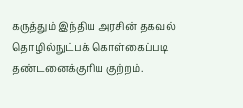கருத்தும் இந்திய அரசின் தகவல் தொழில்நுட்பக் கொள்கைப்படி தண்டனைக்குரிய குற்றம்.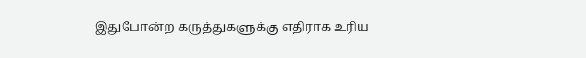இதுபோன்ற கருத்துகளுக்கு எதிராக உரிய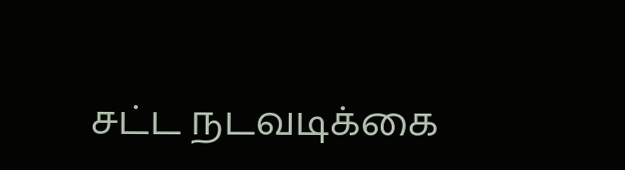சட்ட நடவடிக்கை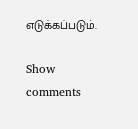எடுக்கப்படும்.

Show comments